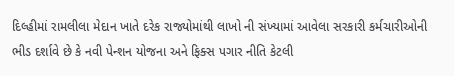દિલ્હીમાં રામલીલા મેદાન ખાતે દરેક રાજ્યોમાંથી લાખો ની સંખ્યામાં આવેલા સરકારી કર્મચારીઓની ભીડ દર્શાવે છે કે નવી પેન્શન યોજના અને ફિક્સ પગાર નીતિ કેટલી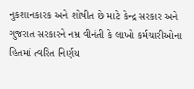નુકશાનકારક અને શોષીત છે માટે કેન્દ્ર સરકાર અને ગુજરાત સરકારને નમ્ર વીનંતી કે લાખો કર્મચારીઓના હિતમાં ત્વરિત નિર્ણય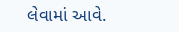લેવામાં આવે.